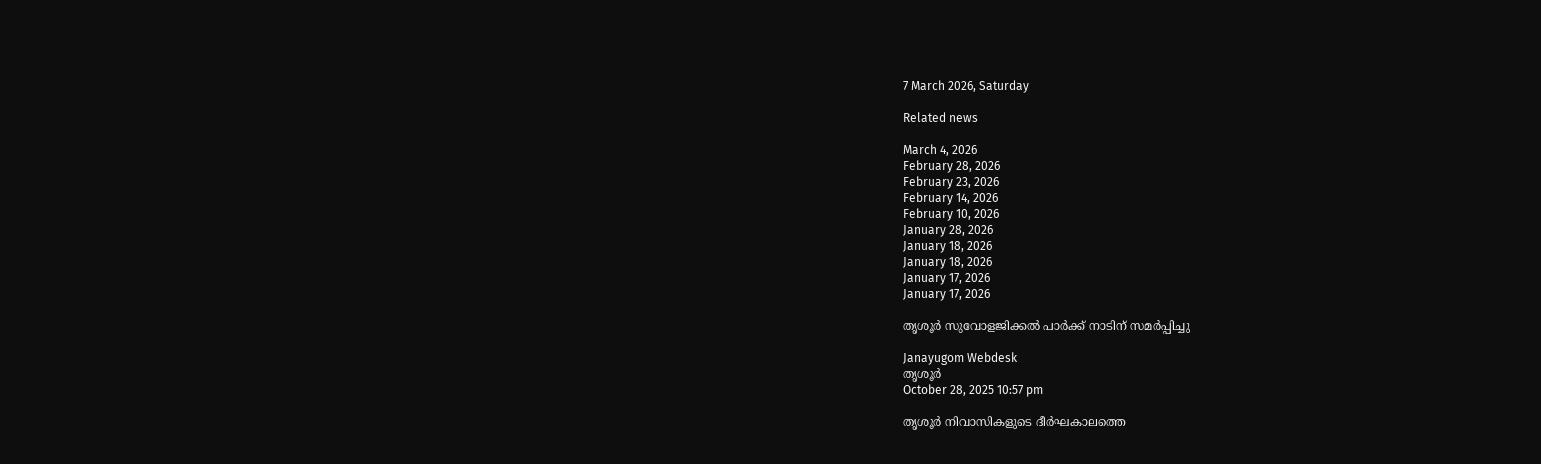7 March 2026, Saturday

Related news

March 4, 2026
February 28, 2026
February 23, 2026
February 14, 2026
February 10, 2026
January 28, 2026
January 18, 2026
January 18, 2026
January 17, 2026
January 17, 2026

തൃശൂർ സുവോളജിക്കൽ പാർക്ക് നാടിന് സമര്‍പ്പിച്ചു

Janayugom Webdesk
തൃശൂർ
October 28, 2025 10:57 pm

തൃശൂർ നിവാസികളുടെ ദീർഘകാലത്തെ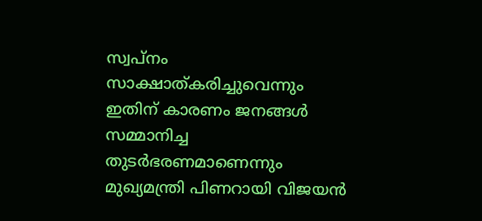സ്വപ്നം സാക്ഷാത്കരിച്ചുവെന്നും ഇതിന് കാരണം ജനങ്ങൾ സമ്മാനിച്ച തുടർഭരണമാണെന്നും മുഖ്യമന്ത്രി പിണറായി വിജയൻ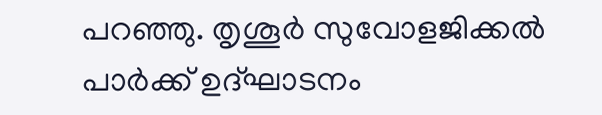പറഞ്ഞു. തൃശൂർ സുവോളജിക്കല്‍ പാര്‍ക്ക് ഉദ്ഘാടനം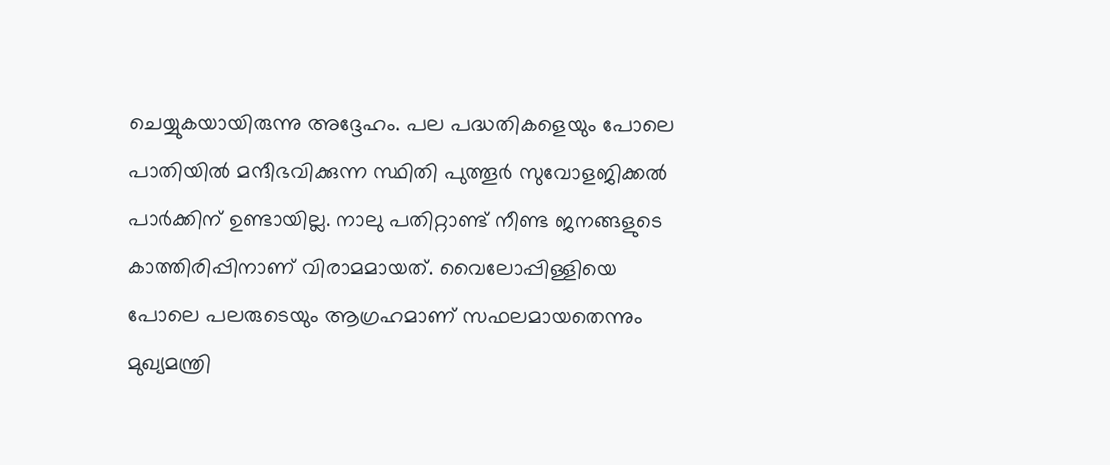ചെയ്യുകയായിരുന്നു അദ്ദേഹം. പല പദ്ധതികളെയും പോലെ പാതിയിൽ മന്ദീഭവിക്കുന്ന സ്ഥിതി പുത്തൂർ സുവോളജിക്കൽ പാർക്കിന് ഉണ്ടായില്ല. നാലു പതിറ്റാണ്ട് നീണ്ട ജനങ്ങളുടെ കാത്തിരിപ്പിനാണ് വിരാമമായത്. വൈലോപ്പിള്ളിയെ പോലെ പലരുടെയും ആഗ്രഹമാണ് സഫലമായതെന്നും മുഖ്യമന്ത്രി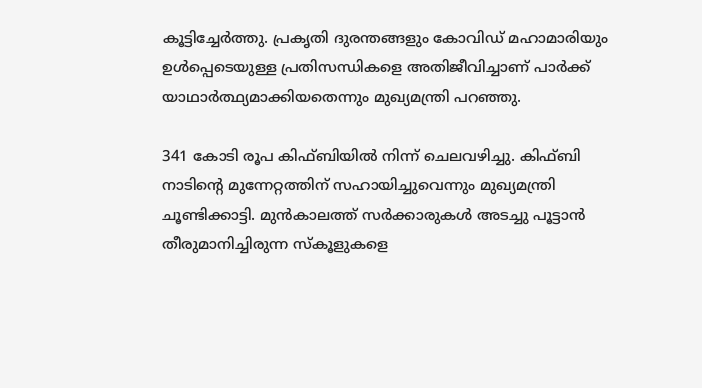കൂട്ടിച്ചേര്‍ത്തു. പ്രകൃതി ദുരന്തങ്ങളും കോവിഡ് മഹാമാരിയും ഉൾപ്പെടെയുള്ള പ്രതിസന്ധികളെ അതിജീവിച്ചാണ് പാർക്ക് യാഥാർത്ഥ്യമാക്കിയതെന്നും മുഖ്യമന്ത്രി പറഞ്ഞു.

341 കോടി രൂപ കിഫ്ബിയില്‍ നിന്ന് ചെലവഴിച്ചു. കിഫ്ബി നാടിന്റെ മുന്നേറ്റത്തിന് സഹായിച്ചുവെന്നും മുഖ്യമന്ത്രി ചൂണ്ടിക്കാട്ടി. മുൻകാലത്ത് സർക്കാരുകൾ അടച്ചു പൂട്ടാൻ തീരുമാനിച്ചിരുന്ന സ്കൂളുകളെ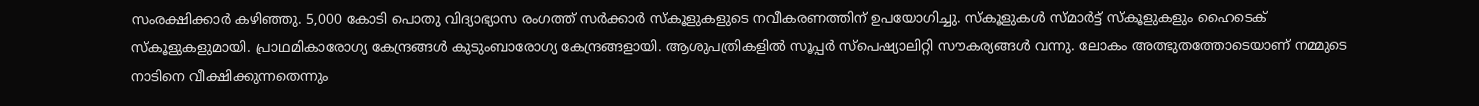സംരക്ഷിക്കാർ കഴിഞ്ഞു. 5,000 കോടി പൊതു വിദ്യാഭ്യാസ രംഗത്ത് സർക്കാർ സ്കൂളുകളുടെ നവീകരണത്തിന് ഉപയോഗിച്ചു. സ്കൂളുകൾ സ്മാർട്ട് സ്കൂളുകളും ഹൈടെക് സ്കൂളുകളുമായി. പ്രാഥമികാരോഗ്യ കേന്ദ്രങ്ങൾ കുടുംബാരോഗ്യ കേന്ദ്രങ്ങളായി. ആശുപത്രികളിൽ സൂപ്പർ സ്പെഷ്യാലിറ്റി സൗകര്യങ്ങൾ വന്നു. ലോകം അത്ഭുതത്തോടെയാണ് നമ്മുടെ നാടിനെ വീക്ഷിക്കുന്നതെന്നും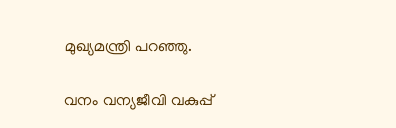മുഖ്യമന്ത്രി പറഞ്ഞു.

വനം വന്യജീവി വകുപ്പ്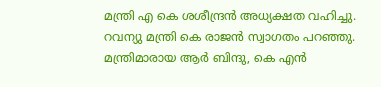മന്ത്രി എ കെ ശശീന്ദ്രൻ അധ്യക്ഷത വഹിച്ചു. റവന്യു മന്ത്രി കെ രാജൻ സ്വാഗതം പറഞ്ഞു. മന്ത്രിമാരായ ആർ ബിന്ദു, കെ എൻ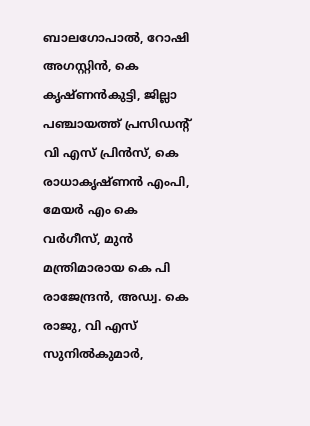ബാലഗോപാൽ, റോഷി അഗസ്റ്റിൻ, കെ കൃഷ്ണൻകുട്ടി, ജില്ലാ പഞ്ചായത്ത് പ്രസിഡന്റ് വി എസ് പ്രിൻസ്, കെ രാധാകൃഷ്ണന്‍ എംപി, മേയർ എം കെ വർഗീസ്, മുൻ മന്ത്രിമാരായ കെ പി രാജേന്ദ്രൻ, അഡ്വ. കെ രാജു, വി എസ് സുനിൽകുമാർ,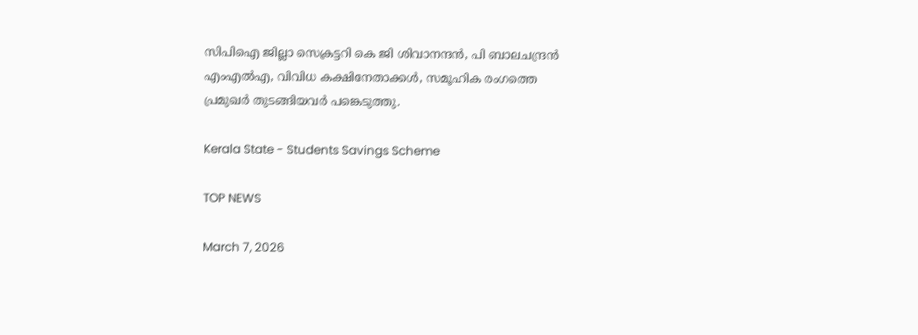സിപിഐ ജില്ലാ സെക്രട്ടറി കെ ജി ശിവാനന്ദൻ, പി ബാലചന്ദ്രന്‍ എംഎല്‍എ, വിവിധ കക്ഷിനേതാക്കൾ, സമൂഹിക രംഗത്തെ പ്രമുഖർ തുടങ്ങിയവര്‍ പങ്കെടുത്തു.

Kerala State - Students Savings Scheme

TOP NEWS

March 7, 2026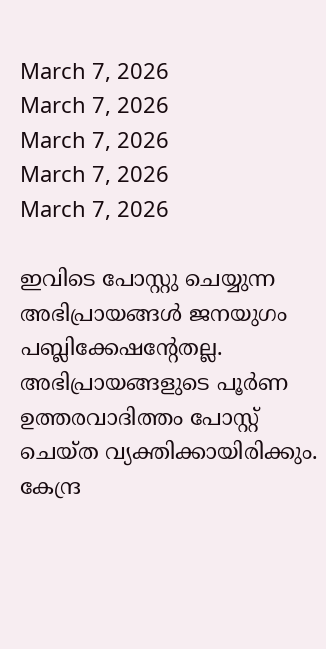March 7, 2026
March 7, 2026
March 7, 2026
March 7, 2026
March 7, 2026

ഇവിടെ പോസ്റ്റു ചെയ്യുന്ന അഭിപ്രായങ്ങള്‍ ജനയുഗം പബ്ലിക്കേഷന്റേതല്ല. അഭിപ്രായങ്ങളുടെ പൂര്‍ണ ഉത്തരവാദിത്തം പോസ്റ്റ് ചെയ്ത വ്യക്തിക്കായിരിക്കും. കേന്ദ്ര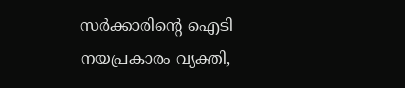സര്‍ക്കാരിന്റെ ഐടി നയപ്രകാരം വ്യക്തി,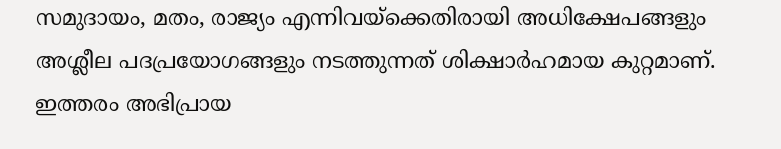സമുദായം, മതം, രാജ്യം എന്നിവയ്‌ക്കെതിരായി അധിക്ഷേപങ്ങളും അശ്ലീല പദപ്രയോഗങ്ങളും നടത്തുന്നത് ശിക്ഷാര്‍ഹമായ കുറ്റമാണ്. ഇത്തരം അഭിപ്രായ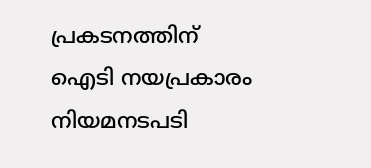പ്രകടനത്തിന് ഐടി നയപ്രകാരം നിയമനടപടി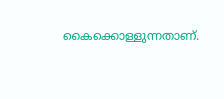കൈക്കൊള്ളുന്നതാണ്.